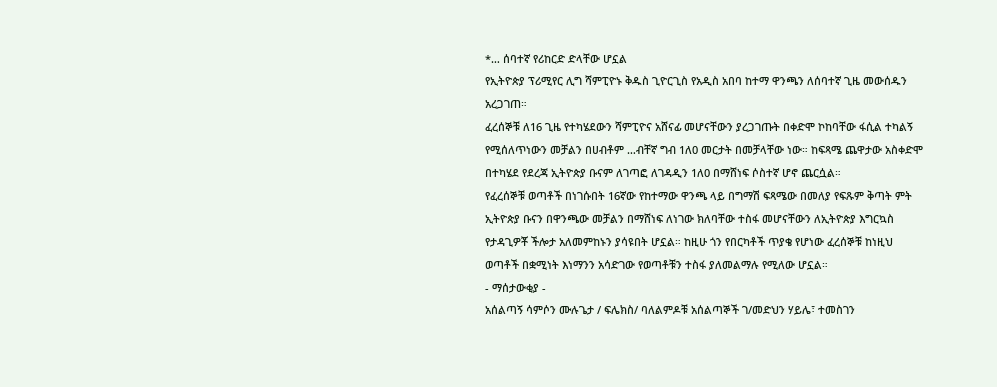*… ሰባተኛ የሪከርድ ድላቸው ሆኗል
የኢትዮጵያ ፕሪሚየር ሊግ ሻምፒዮኑ ቅዱስ ጊዮርጊስ የአዲስ አበባ ከተማ ዋንጫን ለሰባተኛ ጊዜ መውሰዱን አረጋገጠ።
ፈረሰኞቹ ለ16 ጊዜ የተካሄደውን ሻምፒዮና አሸናፊ መሆናቸውን ያረጋገጡት በቀድሞ ኮከባቸው ፋሲል ተካልኝ የሚሰለጥነውን መቻልን በሀብቶም …ብቸኛ ግብ 1ለ0 መርታት በመቻላቸው ነው። ከፍጻሜ ጨዋታው አስቀድሞ በተካሄደ የደረጃ ኢትዮጵያ ቡናም ለገጣፎ ለገዳዲን 1ለ0 በማሸነፍ ሶስተኛ ሆኖ ጨርሷል።
የፈረሰኞቹ ወጣቶች በነገሱበት 16ኛው የከተማው ዋንጫ ላይ በግማሽ ፍጻሜው በመለያ የፍጹም ቅጣት ምት ኢትዮጵያ ቡናን በዋንጫው መቻልን በማሸነፍ ለነገው ክለባቸው ተስፋ መሆናቸውን ለኢትዮጵያ እግርኳስ የታዳጊዎቾ ችሎታ አለመምከኑን ያሳዩበት ሆኗል። ከዚሁ ጎን የበርካቶች ጥያቄ የሆነው ፈረሰኞቹ ከነዚህ ወጣቶች በቋሚነት እነማንን አሳድገው የወጣቶቹን ተስፋ ያለመልማሉ የሚለው ሆኗል።
- ማሰታውቂያ -
አሰልጣኝ ሳምሶን ሙሉጌታ / ፍሌክስ/ ባለልምዶቹ አሰልጣኞች ገ/መድህን ሃይሌ፣ ተመስገን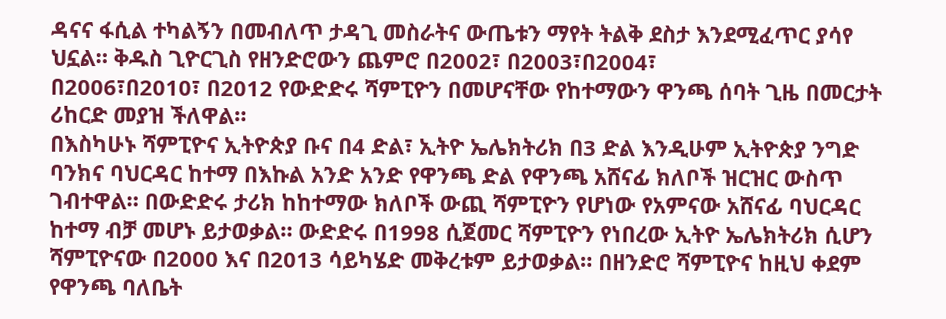ዳናና ፋሲል ተካልኝን በመብለጥ ታዳጊ መስራትና ውጤቱን ማየት ትልቅ ደስታ እንደሚፈጥር ያሳየ ህኗል። ቅዱስ ጊዮርጊስ የዘንድሮውን ጨምሮ በ2002፣ በ2003፣በ2004፣
በ2006፣በ2010፣ በ2012 የውድድሩ ሻምፒዮን በመሆናቸው የከተማውን ዋንጫ ሰባት ጊዜ በመርታት ሪከርድ መያዝ ችለዋል።
በእስካሁኑ ሻምፒዮና ኢትዮጵያ ቡና በ4 ድል፣ ኢትዮ ኤሌክትሪክ በ3 ድል እንዲሁም ኢትዮጵያ ንግድ ባንክና ባህርዳር ከተማ በእኩል አንድ አንድ የዋንጫ ድል የዋንጫ አሸናፊ ክለቦች ዝርዝር ውስጥ ገብተዋል። በውድድሩ ታሪክ ከከተማው ክለቦች ውጪ ሻምፒዮን የሆነው የአምናው አሸናፊ ባህርዳር ከተማ ብቻ መሆኑ ይታወቃል። ውድድሩ በ1998 ሲጀመር ሻምፒዮን የነበረው ኢትዮ ኤሌክትሪክ ሲሆን ሻምፒዮናው በ2000 እና በ2013 ሳይካሄድ መቅረቱም ይታወቃል። በዘንድሮ ሻምፒዮና ከዚህ ቀደም የዋንጫ ባለቤት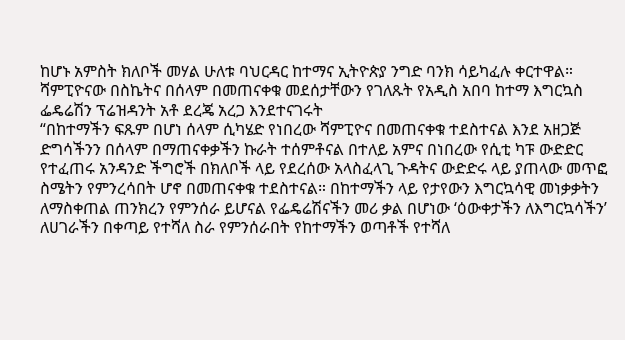ከሆኑ አምስት ክለቦች መሃል ሁለቱ ባህርዳር ከተማና ኢትዮጵያ ንግድ ባንክ ሳይካፈሉ ቀርተዋል።
ሻምፒዮናው በስኬትና በሰላም በመጠናቀቁ መደሰታቸውን የገለጹት የአዲስ አበባ ከተማ እግርኳስ ፌዴሬሽን ፕሬዝዳንት አቶ ደረጄ አረጋ እንደተናገሩት
“በከተማችን ፍጹም በሆነ ሰላም ሲካሄድ የነበረው ሻምፒዮና በመጠናቀቁ ተደስተናል እንደ አዘጋጅ ድግሳችንን በሰላም በማጠናቀቃችን ኩራት ተሰምቶናል በተለይ አምና በነበረው የሲቲ ካፑ ውድድር የተፈጠሩ አንዳንድ ችግሮች በክለቦች ላይ የደረሰው አላስፈላጊ ጉዳትና ውድድሩ ላይ ያጠላው መጥፎ ስሜትን የምንረሳበት ሆኖ በመጠናቀቁ ተደስተናል። በከተማችን ላይ የታየውን እግርኳሳዊ መነቃቃትን ለማስቀጠል ጠንክረን የምንሰራ ይሆናል የፌዴሬሽናችን መሪ ቃል በሆነው ‘ዕውቀታችን ለእግርኳሳችን’ ለሀገራችን በቀጣይ የተሻለ ስራ የምንሰራበት የከተማችን ወጣቶች የተሻለ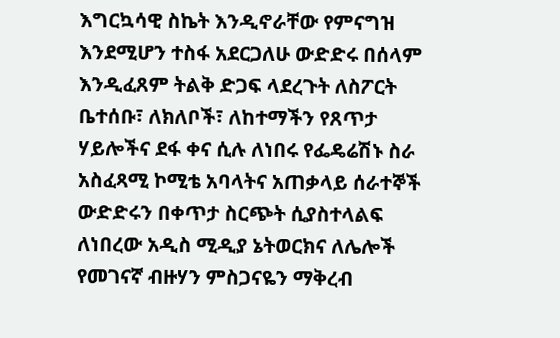እግርኳሳዊ ስኬት እንዲኖራቸው የምናግዝ እንደሚሆን ተስፋ አደርጋለሁ ውድድሩ በሰላም እንዲፈጸም ትልቅ ድጋፍ ላደረጉት ለስፖርት ቤተሰቡ፣ ለክለቦች፣ ለከተማችን የጸጥታ ሃይሎችና ደፋ ቀና ሲሉ ለነበሩ የፌዴሬሽኑ ስራ አስፈጻሚ ኮሚቴ አባላትና አጠቃላይ ሰራተኞች ውድድሩን በቀጥታ ስርጭት ሲያስተላልፍ ለነበረው አዲስ ሚዲያ ኔትወርክና ለሌሎች የመገናኛ ብዙሃን ምስጋናዬን ማቅረብ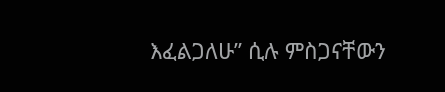እፈልጋለሁ” ሲሉ ምስጋናቸውን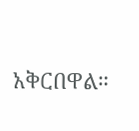አቅርበዋል።